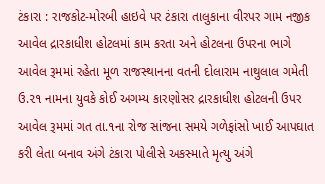ટંકારા : રાજકોટ-મોરબી હાઇવે પર ટંકારા તાલુકાના વીરપર ગામ નજીક આવેલ દ્રારકાધીશ હોટલમાં કામ કરતા અને હોટલના ઉપરના ભાગે આવેલ રૂમમાં રહેતા મૂળ રાજસ્થાનના વતની દોલારામ નાથુલાલ ગમેતી ઉ.૨૧ નામના યુવકે કોઈ અગમ્ય કારણોસર દ્રારકાધીશ હોટલની ઉપર આવેલ રૂમમાં ગત તા.૧ના રોજ સાંજના સમયે ગળેફાંસો ખાઈ આપઘાત કરી લેતા બનાવ અંગે ટંકારા પોલીસે અકસ્માતે મૃત્યુ અંગે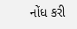નોંધ કરી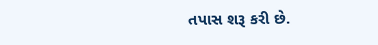તપાસ શરૂ કરી છે.